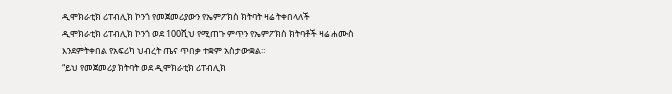ዲሞክራቲክ ሪፐብሊክ ኮንጎ የመጀመሪያውን የኤምፖክስ ክትባት ዛሬ ትቀበላለች
ዲሞክራቲክ ሪፐብሊክ ኮንጎ ወደ 100ሺህ የሚጠጉ ምጥን የኤምፖክስ ክትባቶች ዛሬ ሐሙስ እንደምትቀበል የአፍሪካ ህብረት ጤና ጥበቃ ተቋም አስታውቋል።
“ይህ የመጀመሪያ ክትባት ወደ ዲሞክራቲክ ሪፐብሊክ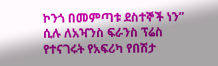ኮንጎ በመምጣቱ ደስተኞች ነን” ሲሉ ለአዣንስ ፍራንስ ፕሬስ የተናገሩት የአፍሪካ የበሽታ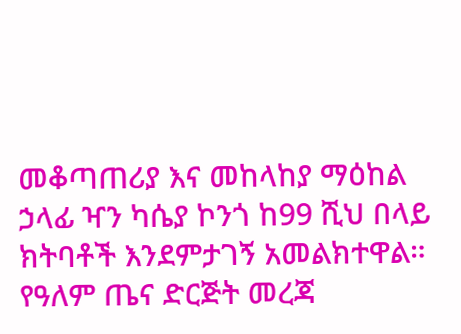መቆጣጠሪያ እና መከላከያ ማዕከል ኃላፊ ዣን ካሴያ ኮንጎ ከ99 ሺህ በላይ ክትባቶች እንደምታገኝ አመልክተዋል።
የዓለም ጤና ድርጅት መረጃ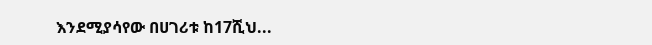እንደሚያሳየው በሀገሪቱ ከ17ሺህ...